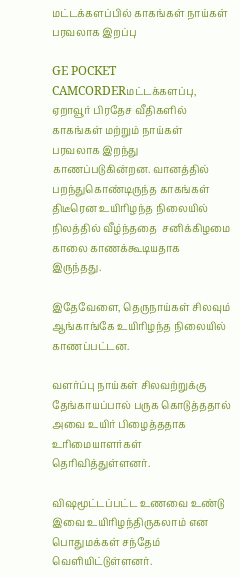மட்டக்களப்பில் காகங்கள் நாய்கள் பரவலாக இறப்பு

GE POCKET CAMCORDERமட்டக்களப்பு, ஏறாவூர் பிரதேச வீதிகளில் காகங்கள் மற்றும் நாய்கள் பரவலாக இறந்து காணப்படுகின்றன. வானத்தில் பறந்துகொண்டிருந்த காகங்கள் திடீரென உயிரிழந்த நிலையில் நிலத்தில் வீழ்ந்ததை  சனிக்கிழமை காலை காணக்கூடியதாக இருந்தது.

இதேவேளை, தெருநாய்கள் சிலவும் ஆங்காங்கே உயிரிழந்த நிலையில் காணப்பட்டன.

வளர்ப்பு நாய்கள் சிலவற்றுக்கு தேங்காயப்பால் பருக கொடுத்ததால் அவை உயிர் பிழைத்ததாக உரிமையாளர்கள் தெரிவித்துள்ளனர்.

விஷமூட்டப்பட்ட உணவை உண்டு இவை உயிரிழந்திருகலாம் என பொதுமக்கள் சந்தேம் வெளியிட்டுள்ளனர்.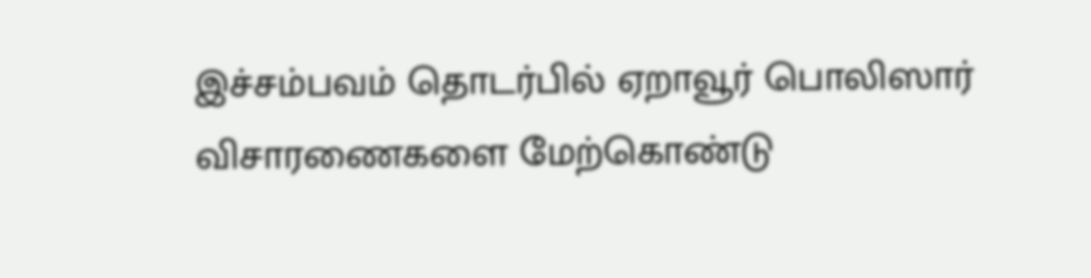இச்சம்பவம் தொடர்பில் ஏறாவூர் பொலிஸார் விசாரணைகளை மேற்கொண்டு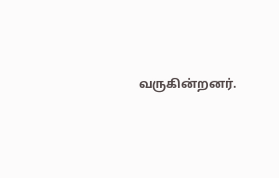வருகின்றனர்.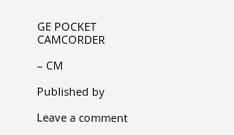GE POCKET CAMCORDER

– CM

Published by

Leave a comment